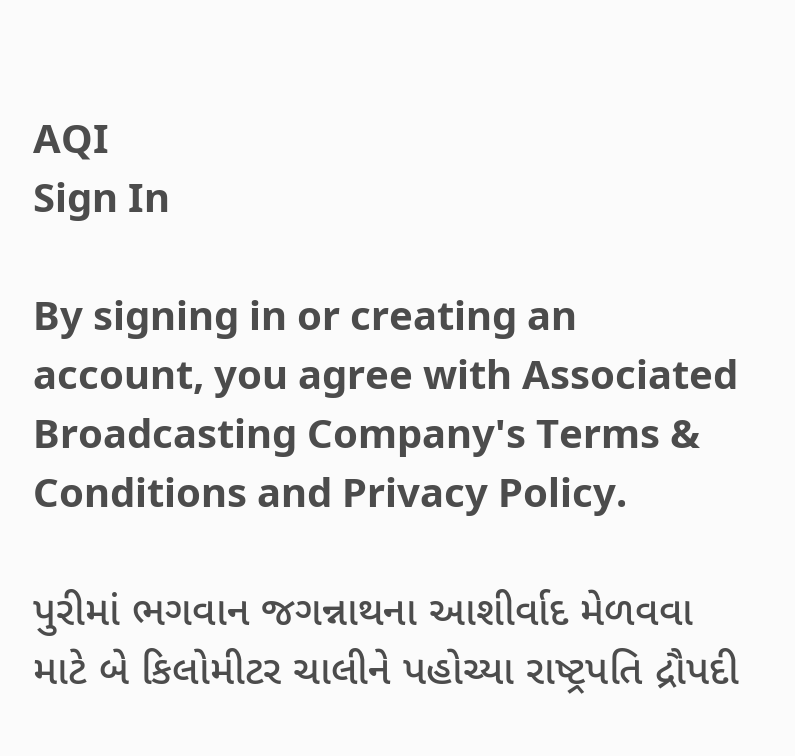AQI
Sign In

By signing in or creating an account, you agree with Associated Broadcasting Company's Terms & Conditions and Privacy Policy.

પુરીમાં ભગવાન જગન્નાથના આશીર્વાદ મેળવવા માટે બે કિલોમીટર ચાલીને પહોચ્યા રાષ્ટ્રપતિ દ્રૌપદી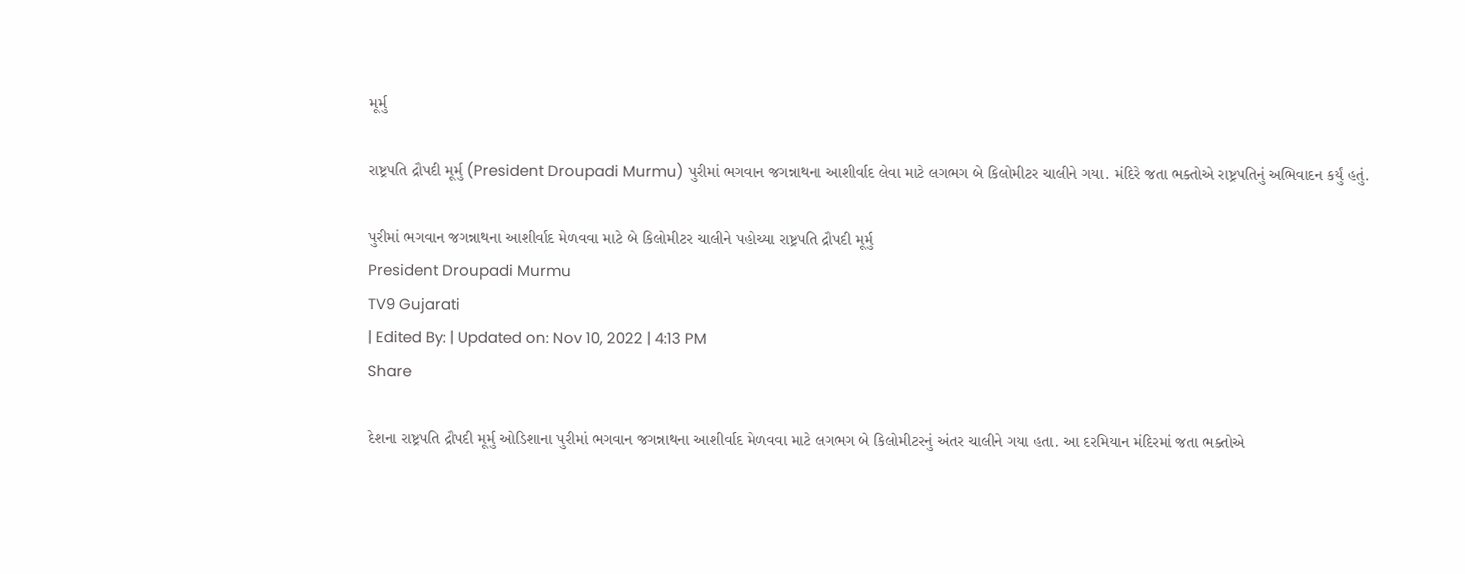મૂર્મુ

રાષ્ટ્રપતિ દ્રૌપદી મૂર્મુ (President Droupadi Murmu) પુરીમાં ભગવાન જગન્નાથના આશીર્વાદ લેવા માટે લગભગ બે કિલોમીટર ચાલીને ગયા. મંદિરે જતા ભક્તોએ રાષ્ટ્રપતિનું અભિવાદન કર્યું હતું.

પુરીમાં ભગવાન જગન્નાથના આશીર્વાદ મેળવવા માટે બે કિલોમીટર ચાલીને પહોચ્યા રાષ્ટ્રપતિ દ્રૌપદી મૂર્મુ
President Droupadi Murmu
TV9 Gujarati
| Edited By: | Updated on: Nov 10, 2022 | 4:13 PM
Share

દેશના રાષ્ટ્રપતિ દ્રૌપદી મૂર્મુ ઓડિશાના પુરીમાં ભગવાન જગન્નાથના આશીર્વાદ મેળવવા માટે લગભગ બે કિલોમીટરનું અંતર ચાલીને ગયા હતા. આ દરમિયાન મંદિરમાં જતા ભક્તોએ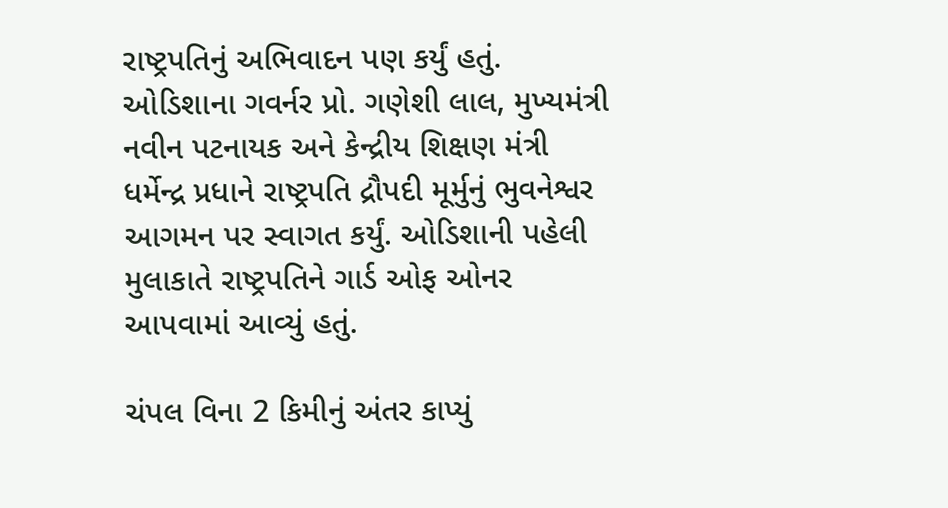રાષ્ટ્રપતિનું અભિવાદન પણ કર્યું હતું. ઓડિશાના ગવર્નર પ્રો. ગણેશી લાલ, મુખ્યમંત્રી નવીન પટનાયક અને કેન્દ્રીય શિક્ષણ મંત્રી ધર્મેન્દ્ર પ્રધાને રાષ્ટ્રપતિ દ્રૌપદી મૂર્મુનું ભુવનેશ્વર આગમન પર સ્વાગત કર્યું. ઓડિશાની પહેલી મુલાકાતે રાષ્ટ્રપતિને ગાર્ડ ઓફ ઓનર આપવામાં આવ્યું હતું.

ચંપલ વિના 2 કિમીનું અંતર કાપ્યું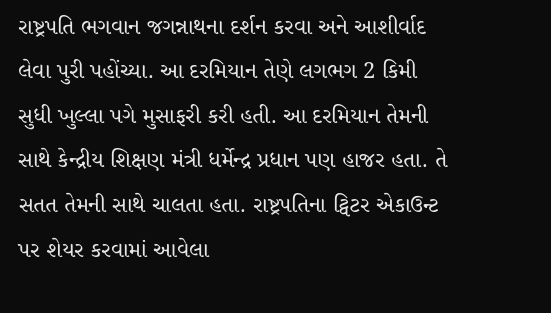રાષ્ટ્રપતિ ભગવાન જગન્નાથના દર્શન કરવા અને આશીર્વાદ લેવા પુરી પહોંચ્યા. આ દરમિયાન તેણે લગભગ 2 કિમી સુધી ખુલ્લા પગે મુસાફરી કરી હતી. આ દરમિયાન તેમની સાથે કેન્દ્રીય શિક્ષણ મંત્રી ધર્મેન્દ્ર પ્રધાન પણ હાજર હતા. તે સતત તેમની સાથે ચાલતા હતા. રાષ્ટ્રપતિના ટ્વિટર એકાઉન્ટ પર શેયર કરવામાં આવેલા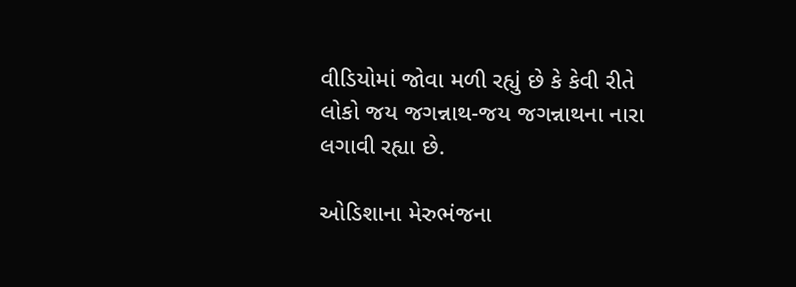વીડિયોમાં જોવા મળી રહ્યું છે કે કેવી રીતે લોકો જય જગન્નાથ-જય જગન્નાથના નારા લગાવી રહ્યા છે.

ઓડિશાના મેરુભંજના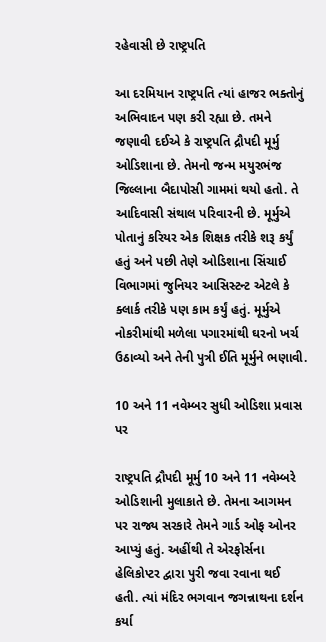રહેવાસી છે રાષ્ટ્રપતિ

આ દરમિયાન રાષ્ટ્રપતિ ત્યાં હાજર ભક્તોનું અભિવાદન પણ કરી રહ્યા છે. તમને જણાવી દઈએ કે રાષ્ટ્રપતિ દ્રૌપદી મૂર્મુ ઓડિશાના છે. તેમનો જન્મ મયુરભંજ જિલ્લાના બૈદાપોસી ગામમાં થયો હતો. તે આદિવાસી સંથાલ પરિવારની છે. મૂર્મુએ પોતાનું કરિયર એક શિક્ષક તરીકે શરૂ કર્યું હતું અને પછી તેણે ઓડિશાના સિંચાઈ વિભાગમાં જુનિયર આસિસ્ટન્ટ એટલે કે ક્લાર્ક તરીકે પણ કામ કર્યું હતું. મૂર્મુએ નોકરીમાંથી મળેલા પગારમાંથી ઘરનો ખર્ચ ઉઠાવ્યો અને તેની પુત્રી ઈતિ મૂર્મુને ભણાવી.

10 અને 11 નવેમ્બર સુધી ઓડિશા પ્રવાસ પર

રાષ્ટ્રપતિ દ્રૌપદી મૂર્મુ 10 અને 11 નવેમ્બરે ઓડિશાની મુલાકાતે છે. તેમના આગમન પર રાજ્ય સરકારે તેમને ગાર્ડ ઓફ ઓનર આપ્યું હતું. અહીંથી તે એરફોર્સના હેલિકોપ્ટર દ્વારા પુરી જવા રવાના થઈ હતી. ત્યાં મંદિર ભગવાન જગન્નાથના દર્શન કર્યા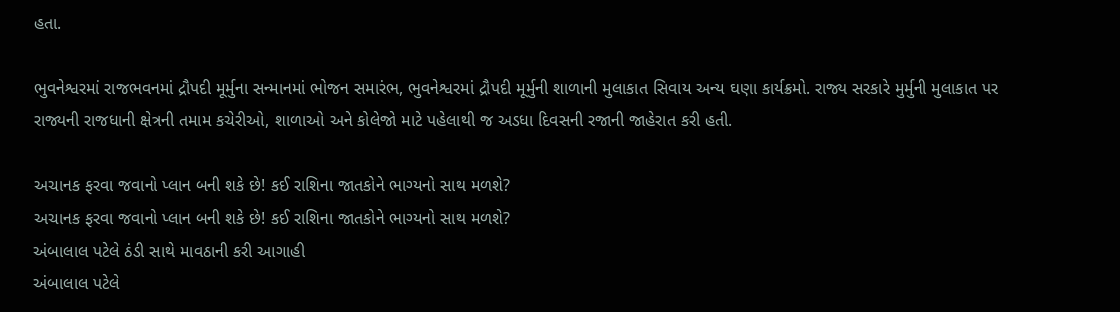હતા.

ભુવનેશ્વરમાં રાજભવનમાં દ્રૌપદી મૂર્મુના સન્માનમાં ભોજન સમારંભ, ભુવનેશ્વરમાં દ્રૌપદી મૂર્મુની શાળાની મુલાકાત સિવાય અન્ય ઘણા કાર્યક્રમો. રાજ્ય સરકારે મુર્મુની મુલાકાત પર રાજ્યની રાજધાની ક્ષેત્રની તમામ કચેરીઓ, શાળાઓ અને કોલેજો માટે પહેલાથી જ અડધા દિવસની રજાની જાહેરાત કરી હતી.

અચાનક ફરવા જવાનો પ્લાન બની શકે છે! કઈ રાશિના જાતકોને ભાગ્યનો સાથ મળશે?
અચાનક ફરવા જવાનો પ્લાન બની શકે છે! કઈ રાશિના જાતકોને ભાગ્યનો સાથ મળશે?
અંબાલાલ પટેલે ઠંડી સાથે માવઠાની કરી આગાહી
અંબાલાલ પટેલે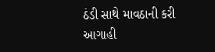ઠંડી સાથે માવઠાની કરી આગાહી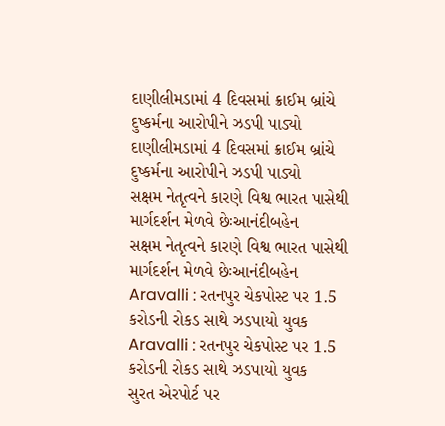દાણીલીમડામાં 4 દિવસમાં ક્રાઈમ બ્રાંચે દુષ્કર્મના આરોપીને ઝડપી પાડ્યો
દાણીલીમડામાં 4 દિવસમાં ક્રાઈમ બ્રાંચે દુષ્કર્મના આરોપીને ઝડપી પાડ્યો
સક્ષમ નેતૃત્વને કારણે વિશ્વ ભારત પાસેથી માર્ગદર્શન મેળવે છેઃઆનંદીબહેન
સક્ષમ નેતૃત્વને કારણે વિશ્વ ભારત પાસેથી માર્ગદર્શન મેળવે છેઃઆનંદીબહેન
Aravalli : રતનપુર ચેકપોસ્ટ પર 1.5 કરોડની રોકડ સાથે ઝડપાયો યુવક
Aravalli : રતનપુર ચેકપોસ્ટ પર 1.5 કરોડની રોકડ સાથે ઝડપાયો યુવક
સુરત એરપોર્ટ પર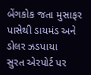બેંગકોક જતા મુસાફર પાસેથી ડાયમંડ અને ડોલર ઝડપાયા
સુરત એરપોર્ટ પર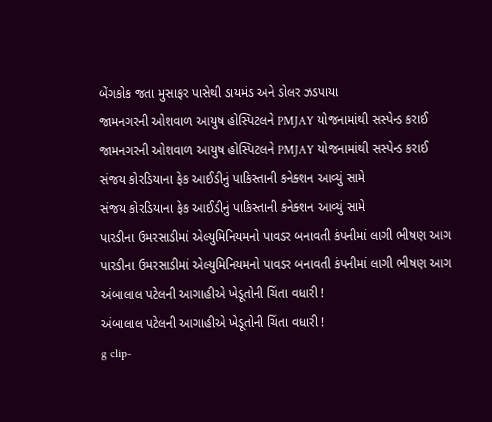બેંગકોક જતા મુસાફર પાસેથી ડાયમંડ અને ડોલર ઝડપાયા
જામનગરની ઓશવાળ આયુષ હોસ્પિટલને PMJAY યોજનામાંથી સસ્પેન્ડ કરાઈ
જામનગરની ઓશવાળ આયુષ હોસ્પિટલને PMJAY યોજનામાંથી સસ્પેન્ડ કરાઈ
સંજય કોરડિયાના ફેક આઈડીનું પાકિસ્તાની કનેક્શન આવ્યું સામે
સંજય કોરડિયાના ફેક આઈડીનું પાકિસ્તાની કનેક્શન આવ્યું સામે
પારડીના ઉમરસાડીમાં એલ્યુમિનિયમનો પાવડર બનાવતી કંપનીમાં લાગી ભીષણ આગ
પારડીના ઉમરસાડીમાં એલ્યુમિનિયમનો પાવડર બનાવતી કંપનીમાં લાગી ભીષણ આગ
અંબાલાલ પટેલની આગાહીએ ખેડૂતોની ચિંતા વધારી !
અંબાલાલ પટેલની આગાહીએ ખેડૂતોની ચિંતા વધારી !
g clip-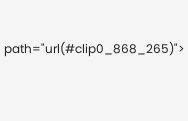path="url(#clip0_868_265)">